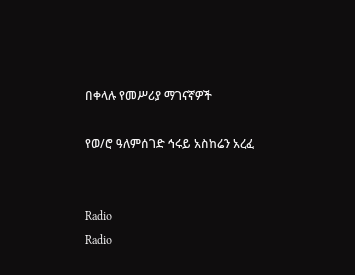በቀላሉ የመሥሪያ ማገናኛዎች

የወ/ሮ ዓለምሰገድ ኅሩይ አስከሬን አረፈ


Radio
Radio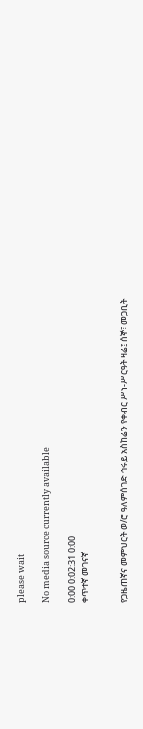please wait

No media source currently available

0:00 0:02:31 0:00
ቀጥተኛ መገናኛ


የጋዜጠኛና መምህርት ወ/ሮ ዓለምሰገድ ኅሩይ አስከሬን የቀብር ሥነ-ሥርዓት ዛሬ፤ ሰኞ፣ መጋቢት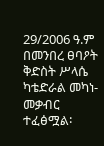29/2006 ዓ.ም በመንበረ ፀባዖት ቅድስት ሥላሴ ካቴድራል መካነ-መቃብር ተፈፅሟል፡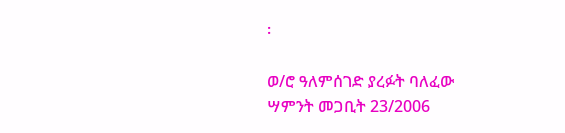፡

ወ/ሮ ዓለምሰገድ ያረፉት ባለፈው ሣምንት መጋቢት 23/2006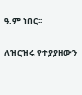ዓ.ም ነበር፡፡

ለዝርዝሩ የተያያዘውን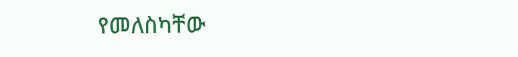የመለስካቸው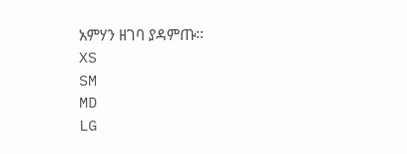አምሃን ዘገባ ያዳምጡ፡፡
XS
SM
MD
LG